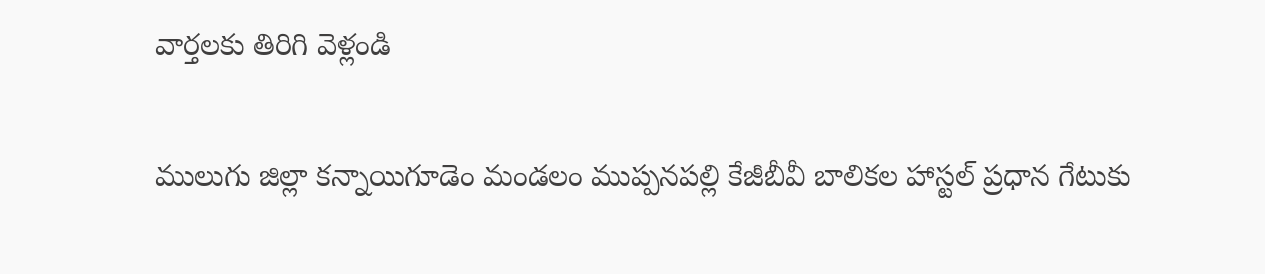వార్తలకు తిరిగి వెళ్లండి

ములుగు జిల్లా కన్నాయిగూడెం మండలం ముప్పనపల్లి కేజీబీవీ బాలికల హాస్టల్ ప్రధాన గేటుకు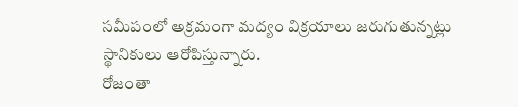సమీపంలో అక్రమంగా మద్యం విక్రయాలు జరుగుతున్నట్లు స్థానికులు ఆరోపిస్తున్నారు.
రోజంతా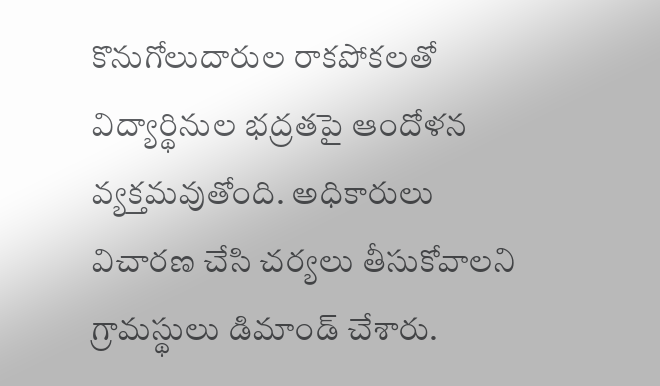కొనుగోలుదారుల రాకపోకలతో విద్యార్థినుల భద్రతపై ఆందోళన వ్యక్తమవుతోంది. అధికారులు విచారణ చేసి చర్యలు తీసుకోవాలని గ్రామస్థులు డిమాండ్ చేశారు.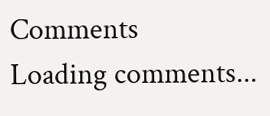Comments
Loading comments...